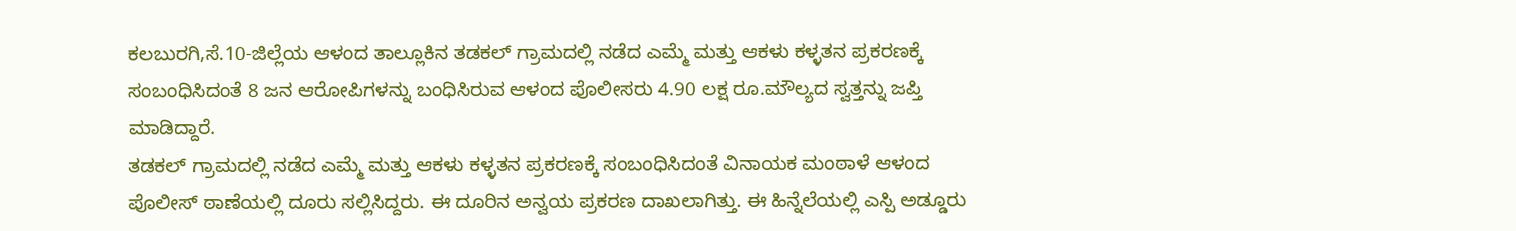ಕಲಬುರಗಿ,ಸೆ.10-ಜಿಲ್ಲೆಯ ಆಳಂದ ತಾಲ್ಲೂಕಿನ ತಡಕಲ್ ಗ್ರಾಮದಲ್ಲಿ ನಡೆದ ಎಮ್ಮೆ ಮತ್ತು ಆಕಳು ಕಳ್ಳತನ ಪ್ರಕರಣಕ್ಕೆ ಸಂಬಂಧಿಸಿದಂತೆ 8 ಜನ ಆರೋಪಿಗಳನ್ನು ಬಂಧಿಸಿರುವ ಆಳಂದ ಪೊಲೀಸರು 4.90 ಲಕ್ಷ ರೂ.ಮೌಲ್ಯದ ಸ್ವತ್ತನ್ನು ಜಪ್ತಿ ಮಾಡಿದ್ದಾರೆ.
ತಡಕಲ್ ಗ್ರಾಮದಲ್ಲಿ ನಡೆದ ಎಮ್ಮೆ ಮತ್ತು ಆಕಳು ಕಳ್ಳತನ ಪ್ರಕರಣಕ್ಕೆ ಸಂಬಂಧಿಸಿದಂತೆ ವಿನಾಯಕ ಮಂಠಾಳೆ ಆಳಂದ ಪೊಲೀಸ್ ಠಾಣೆಯಲ್ಲಿ ದೂರು ಸಲ್ಲಿಸಿದ್ದರು. ಈ ದೂರಿನ ಅನ್ವಯ ಪ್ರಕರಣ ದಾಖಲಾಗಿತ್ತು. ಈ ಹಿನ್ನೆಲೆಯಲ್ಲಿ ಎಸ್ಪಿ ಅಡ್ಡೂರು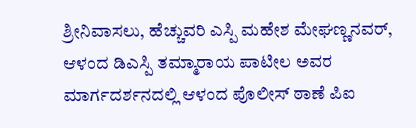ಶ್ರೀನಿವಾಸಲು, ಹೆಚ್ಚುವರಿ ಎಸ್ಪಿ ಮಹೇಶ ಮೇಘಣ್ಣನವರ್, ಆಳಂದ ಡಿಎಸ್ಪಿ ತಮ್ಮಾರಾಯ ಪಾಟೀಲ ಅವರ ಮಾರ್ಗದರ್ಶನದಲ್ಲಿ ಆಳಂದ ಪೊಲೀಸ್ ಠಾಣೆ ಪಿಐ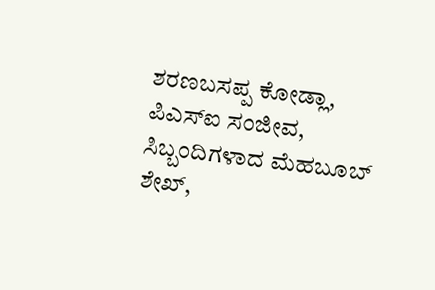ಶರಣಬಸಪ್ಪ ಕೋಡ್ಲಾ, ಪಿಎಸ್ಐ ಸಂಜೀವ, ಸಿಬ್ಬಂದಿಗಳಾದ ಮೆಹಬೂಬ್ ಶೇಖ್,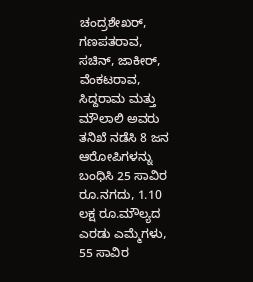ಚಂದ್ರಶೇಖರ್, ಗಣಪತರಾವ, ಸಚಿನ್, ಜಾಕೀರ್, ವೆಂಕಟರಾವ, ಸಿದ್ದರಾಮ ಮತ್ತು ಮೌಲಾಲಿ ಅವರು ತನಿಖೆ ನಡೆಸಿ 8 ಜನ ಆರೋಪಿಗಳನ್ನು ಬಂಧಿಸಿ 25 ಸಾವಿರ ರೂ.ನಗದು, 1.10 ಲಕ್ಷ ರೂ.ಮೌಲ್ಯದ ಎರಡು ಎಮ್ಮೆಗಳು, 55 ಸಾವಿರ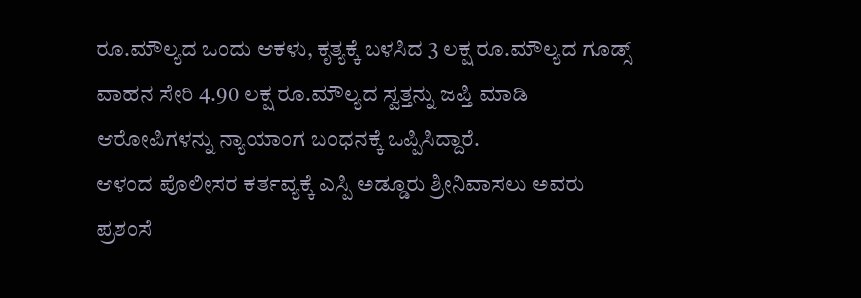ರೂ.ಮೌಲ್ಯದ ಒಂದು ಆಕಳು, ಕೃತ್ಯಕ್ಕೆ ಬಳಸಿದ 3 ಲಕ್ಷ ರೂ.ಮೌಲ್ಯದ ಗೂಡ್ಸ್ ವಾಹನ ಸೇರಿ 4.90 ಲಕ್ಷ ರೂ.ಮೌಲ್ಯದ ಸ್ವತ್ತನ್ನು ಜಪ್ತಿ ಮಾಡಿ ಆರೋಪಿಗಳನ್ನು ನ್ಯಾಯಾಂಗ ಬಂಧನಕ್ಕೆ ಒಪ್ಪಿಸಿದ್ದಾರೆ.
ಆಳಂದ ಪೊಲೀಸರ ಕರ್ತವ್ಯಕ್ಕೆ ಎಸ್ಪಿ ಅಡ್ಡೂರು ಶ್ರೀನಿವಾಸಲು ಅವರು ಪ್ರಶಂಸೆ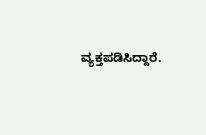ವ್ಯಕ್ತಪಡಿಸಿದ್ದಾರೆ.